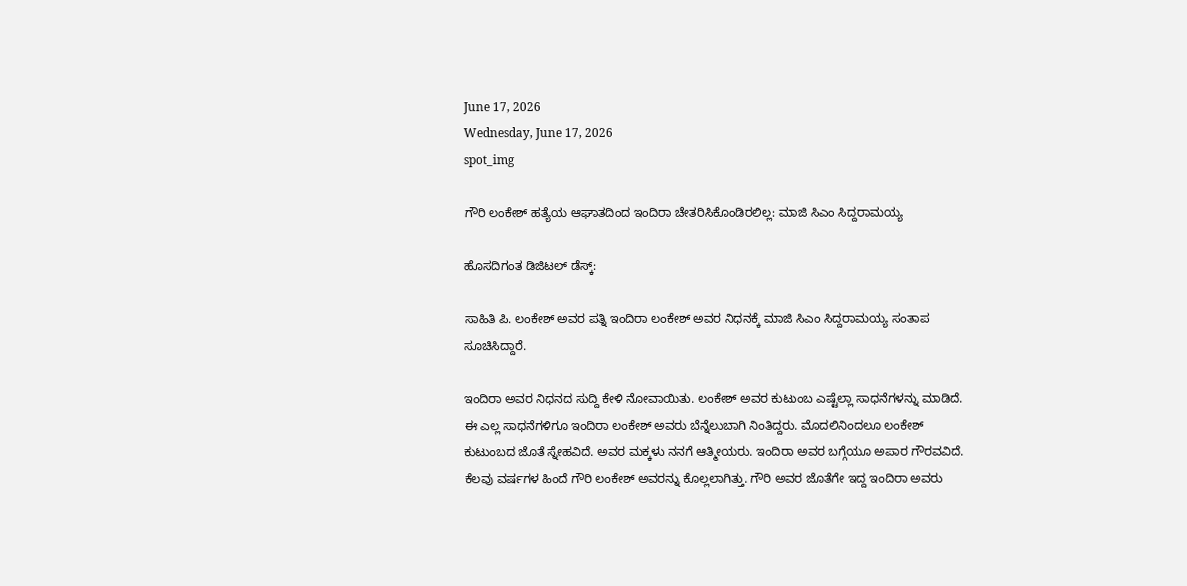June 17, 2026
Wednesday, June 17, 2026
spot_img

ಗೌರಿ ಲಂಕೇಶ್‌ ಹತ್ಯೆಯ ಆಘಾತದಿಂದ ಇಂದಿರಾ ಚೇತರಿಸಿಕೊಂಡಿರಲಿಲ್ಲ: ಮಾಜಿ ಸಿಎಂ ಸಿದ್ದರಾಮಯ್ಯ

ಹೊಸದಿಗಂತ ಡಿಜಿಟಲ್‌ ಡೆಸ್ಕ್‌:

ಸಾಹಿತಿ ಪಿ. ಲಂಕೇಶ್‌ ಅವರ ಪತ್ನಿ ಇಂದಿರಾ ಲಂಕೇಶ್‌ ಅವರ ನಿಧನಕ್ಕೆ ಮಾಜಿ ಸಿಎಂ ಸಿದ್ದರಾಮಯ್ಯ ಸಂತಾಪ ಸೂಚಿಸಿದ್ದಾರೆ.

ಇಂದಿರಾ ಅವರ ನಿಧನದ ಸುದ್ದಿ ಕೇಳಿ ನೋವಾಯಿತು. ಲಂಕೇಶ್‌ ಅವರ ಕುಟುಂಬ ಎಷ್ಟೆಲ್ಲಾ ಸಾಧನೆಗಳನ್ನು ಮಾಡಿದೆ. ಈ ಎಲ್ಲ ಸಾಧನೆಗಳಿಗೂ ಇಂದಿರಾ ಲಂಕೇಶ್‌ ಅವರು ಬೆನ್ನೆಲುಬಾಗಿ ನಿಂತಿದ್ದರು. ಮೊದಲಿನಿಂದಲೂ ಲಂಕೇಶ್‌ ಕುಟುಂಬದ ಜೊತೆ ಸ್ನೇಹವಿದೆ. ಅವರ ಮಕ್ಕಳು ನನಗೆ ಆತ್ಮೀಯರು. ಇಂದಿರಾ ಅವರ ಬಗ್ಗೆಯೂ ಅಪಾರ ಗೌರವವಿದೆ. ಕೆಲವು ವರ್ಷಗಳ ಹಿಂದೆ ಗೌರಿ ಲಂಕೇಶ್‌ ಅವರನ್ನು ಕೊಲ್ಲಲಾಗಿತ್ತು. ಗೌರಿ ಅವರ ಜೊತೆಗೇ ಇದ್ದ ಇಂದಿರಾ ಅವರು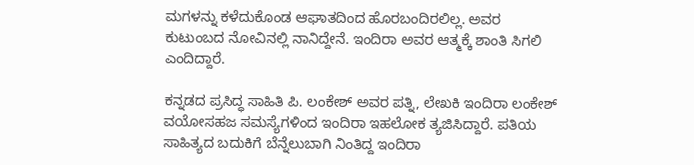ಮಗಳನ್ನು ಕಳೆದುಕೊಂಡ ಆಘಾತದಿಂದ ಹೊರಬಂದಿರಲಿಲ್ಲ. ಅವರ ಕುಟುಂಬದ ನೋವಿನಲ್ಲಿ ನಾನಿದ್ದೇನೆ. ಇಂದಿರಾ ಅವರ ಆತ್ಮಕ್ಕೆ ಶಾಂತಿ ಸಿಗಲಿ ಎಂದಿದ್ದಾರೆ.

ಕನ್ನಡದ ಪ್ರಸಿದ್ಧ ಸಾಹಿತಿ ಪಿ. ಲಂಕೇಶ್‌ ಅವರ ಪತ್ನಿ, ಲೇಖಕಿ ಇಂದಿರಾ ಲಂಕೇಶ್‌ ವಯೋಸಹಜ ಸಮಸ್ಯೆಗಳಿಂದ ಇಂದಿರಾ ಇಹಲೋಕ ತ್ಯಜಿಸಿದ್ದಾರೆ. ಪತಿಯ ಸಾಹಿತ್ಯದ ಬದುಕಿಗೆ ಬೆನ್ನೆಲುಬಾಗಿ ನಿಂತಿದ್ದ ಇಂದಿರಾ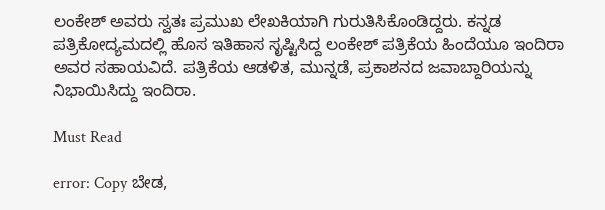ಲಂಕೇಶ್‌ ಅವರು ಸ್ವತಃ ಪ್ರಮುಖ ಲೇಖಕಿಯಾಗಿ ಗುರುತಿಸಿಕೊಂಡಿದ್ದರು. ಕನ್ನಡ ಪತ್ರಿಕೋದ್ಯಮದಲ್ಲಿ ಹೊಸ ಇತಿಹಾಸ ಸೃಷ್ಟಿಸಿದ್ದ ಲಂಕೇಶ್‌ ಪತ್ರಿಕೆಯ ಹಿಂದೆಯೂ ಇಂದಿರಾ ಅವರ ಸಹಾಯವಿದೆ. ಪತ್ರಿಕೆಯ ಆಡಳಿತ, ಮುನ್ನಡೆ, ಪ್ರಕಾಶನದ ಜವಾಬ್ದಾರಿಯನ್ನು ನಿಭಾಯಿಸಿದ್ದು ಇಂದಿರಾ.

Must Read

error: Copy ಬೇಡ,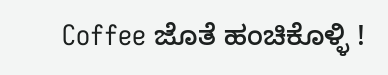Coffee ಜೊತೆ ಹಂಚಿಕೊಳ್ಳಿ !